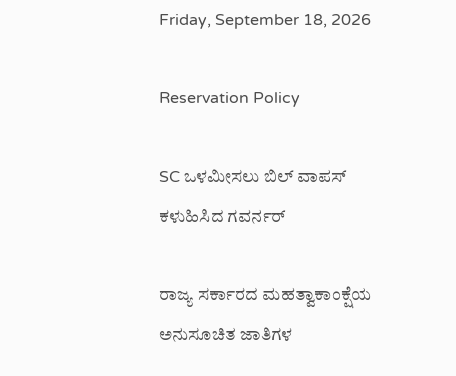Friday, September 18, 2026

Reservation Policy

SC ಒಳಮೀಸಲು ಬಿಲ್ ವಾಪಸ್ ಕಳುಹಿಸಿದ ಗವರ್ನರ್

ರಾಜ್ಯ ಸರ್ಕಾರದ ಮಹತ್ವಾಕಾಂಕ್ಷೆಯ ಅನುಸೂಚಿತ ಜಾತಿಗಳ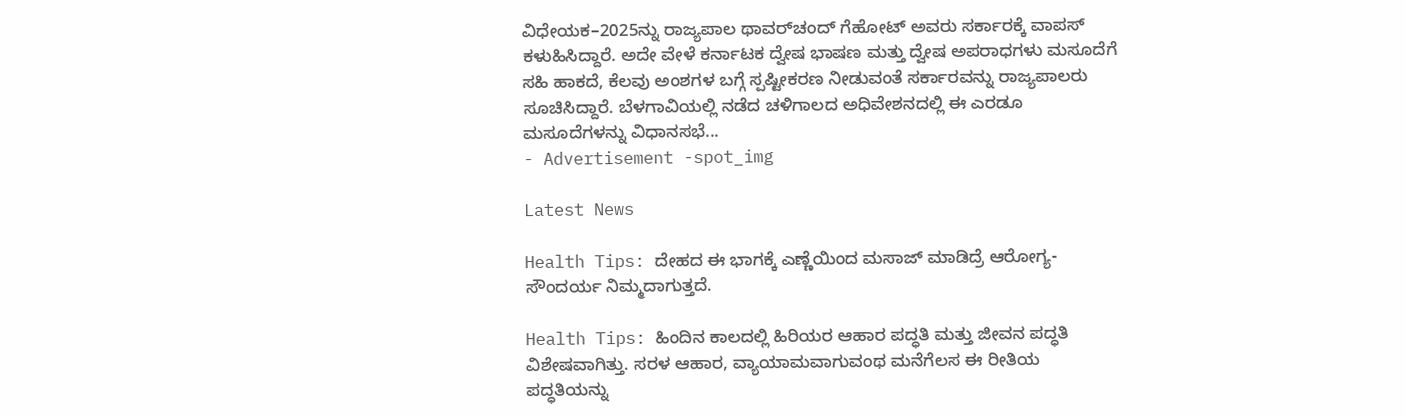ವಿಧೇಯಕ–2025ನ್ನು ರಾಜ್ಯಪಾಲ ಥಾವರ್‌ಚಂದ್ ಗೆಹೋಟ್ ಅವರು ಸರ್ಕಾರಕ್ಕೆ ವಾಪಸ್ ಕಳುಹಿಸಿದ್ದಾರೆ. ಅದೇ ವೇಳೆ ಕರ್ನಾಟಕ ದ್ವೇಷ ಭಾಷಣ ಮತ್ತು ದ್ವೇಷ ಅಪರಾಧಗಳು ಮಸೂದೆಗೆ ಸಹಿ ಹಾಕದೆ, ಕೆಲವು ಅಂಶಗಳ ಬಗ್ಗೆ ಸ್ಪಷ್ಟೀಕರಣ ನೀಡುವಂತೆ ಸರ್ಕಾರವನ್ನು ರಾಜ್ಯಪಾಲರು ಸೂಚಿಸಿದ್ದಾರೆ. ಬೆಳಗಾವಿಯಲ್ಲಿ ನಡೆದ ಚಳಿಗಾಲದ ಅಧಿವೇಶನದಲ್ಲಿ ಈ ಎರಡೂ ಮಸೂದೆಗಳನ್ನು ವಿಧಾನಸಭೆ...
- Advertisement -spot_img

Latest News

Health Tips: ದೇಹದ ಈ ಭಾಗಕ್ಕೆ ಎಣ್ಣೆಯಿಂದ ಮಸಾಜ್ ಮಾಡಿದ್ರೆ ಆರೋಗ್ಯ-ಸೌಂದರ್ಯ ನಿಮ್ಮದಾಗುತ್ತದೆ.

Health Tips: ಹಿಂದಿನ ಕಾಲದಲ್ಲಿ ಹಿರಿಯರ ಆಹಾರ ಪದ್ಧತಿ ಮತ್ತು ಜೀವನ ಪದ್ಧತಿ ವಿಶೇಷವಾಗಿತ್ತು. ಸರಳ ಆಹಾರ, ವ್ಯಾಯಾಮವಾಗುವಂಥ ಮನೆಗೆಲಸ ಈ ರೀತಿಯ ಪದ್ಧತಿಯನ್ನು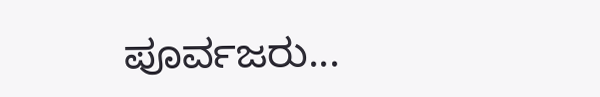ಪೂರ್ವಜರು...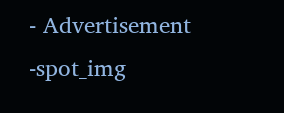- Advertisement -spot_img